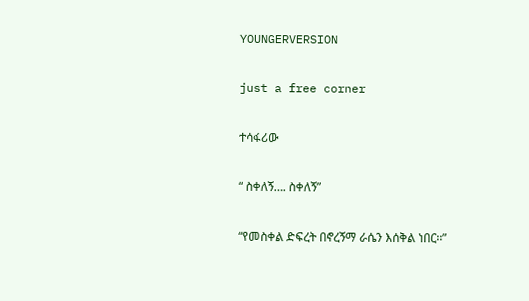YOUNGERVERSION

just a free corner

ተሳፋሪው

“ ስቀለኝ…. ስቀለኝ”

“የመስቀል ድፍረት በኖረኝማ ራሴን እሰቅል ነበር፡፡”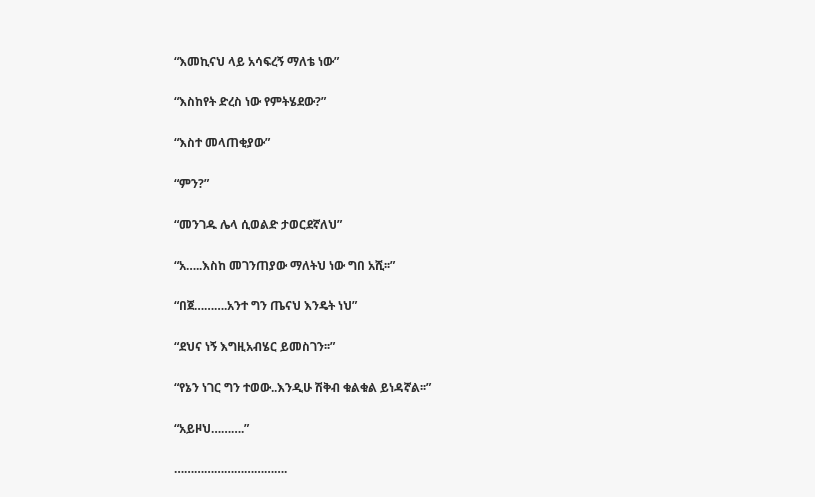“እመኪናህ ላይ አሳፍረኝ ማለቴ ነው”

“እስከየት ድረስ ነው የምትሄደው?”

“እስተ መላጠቂያው”

“ምን?”

“መንገዱ ሌላ ሲወልድ ታወርደኛለህ”

“አ…..እስከ መገንጠያው ማለትህ ነው ግበ አሺ፡፡”

“በጀ……….አንተ ግን ጤናህ እንዴት ነህ”

“ደህና ነኝ እግዚአብሄር ይመስገን፡፡”

“የኔን ነገር ግን ተወው..እንዲሁ ሽቅብ ቁልቁል ይነዳኛል፡፡”

“አይዞህ……….”

…………………………….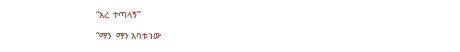“አረ  ተጣላኝ”

“ማን  ማን አባቱ ነው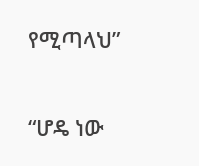የሚጣላህ”

“ሆዴ ነው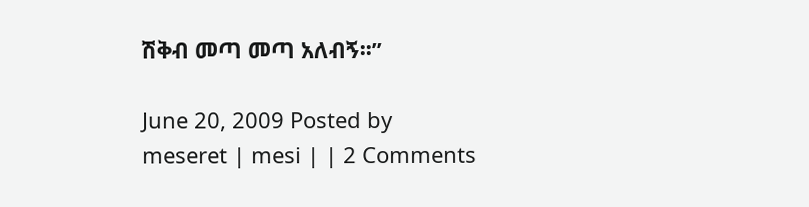ሽቅብ መጣ መጣ አለብኝ፡፡”

June 20, 2009 Posted by meseret | mesi | | 2 Comments